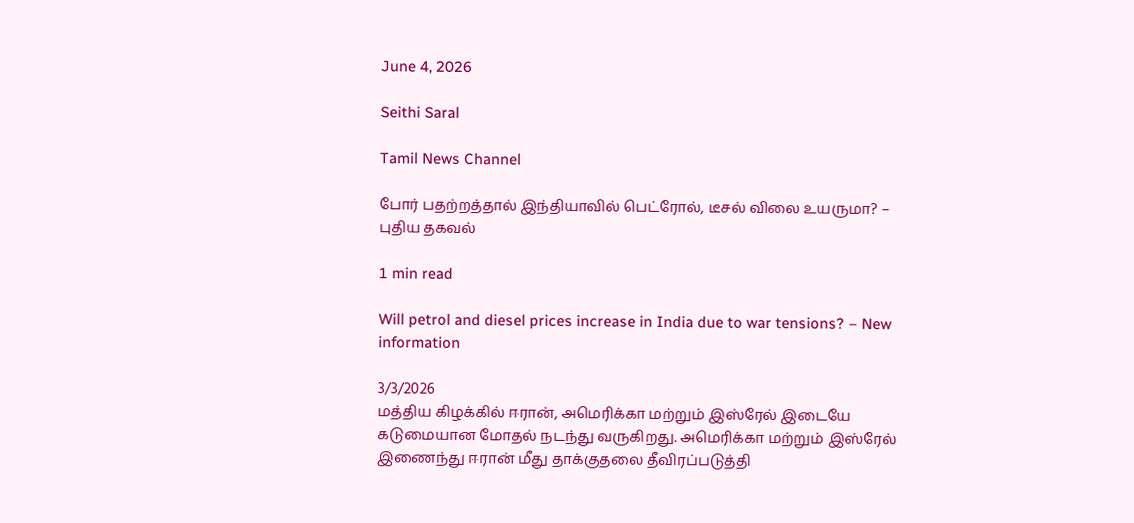June 4, 2026

Seithi Saral

Tamil News Channel

போர் பதற்றத்தால் இந்தியாவில் பெட்ரோல், டீசல் விலை உயருமா? – புதிய தகவல்

1 min read

Will petrol and diesel prices increase in India due to war tensions? – New information

3/3/2026
மத்திய கிழக்கில் ஈரான், அமெரிக்கா மற்றும் இஸ்ரேல் இடையே கடுமையான மோதல் நடந்து வருகிறது. அமெரிக்கா மற்றும் இஸ்ரேல் இணைந்து ஈரான் மீது தாக்குதலை தீவிரப்படுத்தி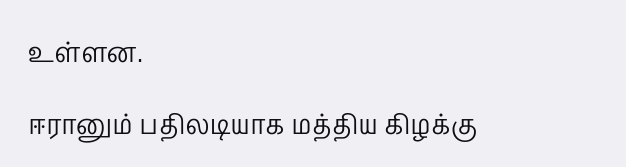உள்ளன.

ஈரானும் பதிலடியாக மத்திய கிழக்கு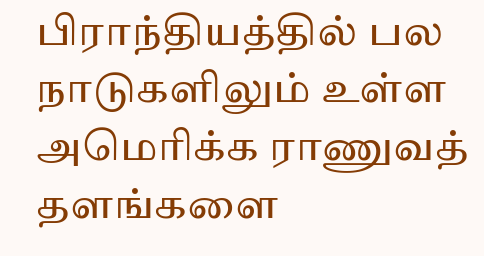பிராந்தியத்தில் பல நாடுகளிலும் உள்ள அமெரிக்க ராணுவத் தளங்களை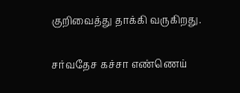குறிவைத்து தாக்கி வருகிறது.

சர்வதேச கச்சா எண்ணெய்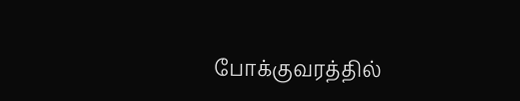போக்குவரத்தில்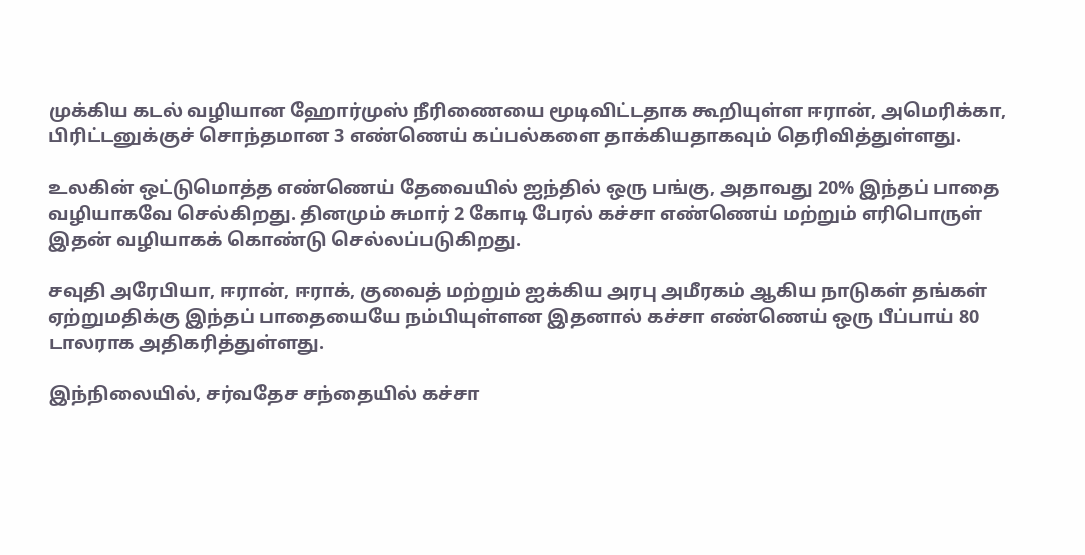முக்கிய கடல் வழியான ஹோர்முஸ் நீரிணையை மூடிவிட்டதாக கூறியுள்ள ஈரான், அமெரிக்கா, பிரிட்டனுக்குச் சொந்தமான 3 எண்ணெய் கப்பல்களை தாக்கியதாகவும் தெரிவித்துள்ளது.

உலகின் ஒட்டுமொத்த எண்ணெய் தேவையில் ஐந்தில் ஒரு பங்கு, அதாவது 20% இந்தப் பாதை வழியாகவே செல்கிறது. தினமும் சுமார் 2 கோடி பேரல் கச்சா எண்ணெய் மற்றும் எரிபொருள் இதன் வழியாகக் கொண்டு செல்லப்படுகிறது.

சவுதி அரேபியா, ஈரான், ஈராக், குவைத் மற்றும் ஐக்கிய அரபு அமீரகம் ஆகிய நாடுகள் தங்கள் ஏற்றுமதிக்கு இந்தப் பாதையையே நம்பியுள்ளன இதனால் கச்சா எண்ணெய் ஒரு பீப்பாய் 80 டாலராக அதிகரித்துள்ளது.

இந்நிலையில், சர்வதேச சந்தையில் கச்சா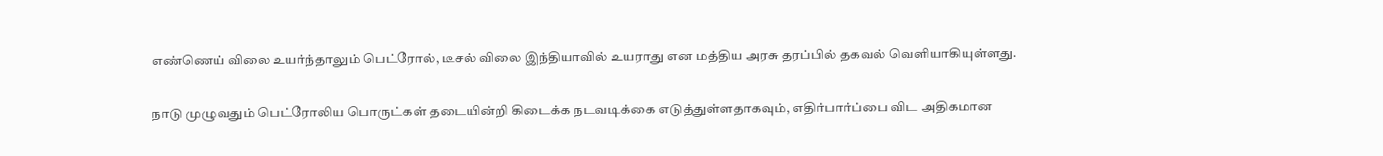எண்ணெய் விலை உயர்ந்தாலும் பெட்ரோல், டீசல் விலை இந்தியாவில் உயராது என மத்திய அரசு தரப்பில் தகவல் வெளியாகியுள்ளது.

நாடு முழுவதும் பெட்ரோலிய பொருட்கள் தடையின்றி கிடைக்க நடவடிக்கை எடுத்துள்ளதாகவும், எதிர்பார்ப்பை விட அதிகமான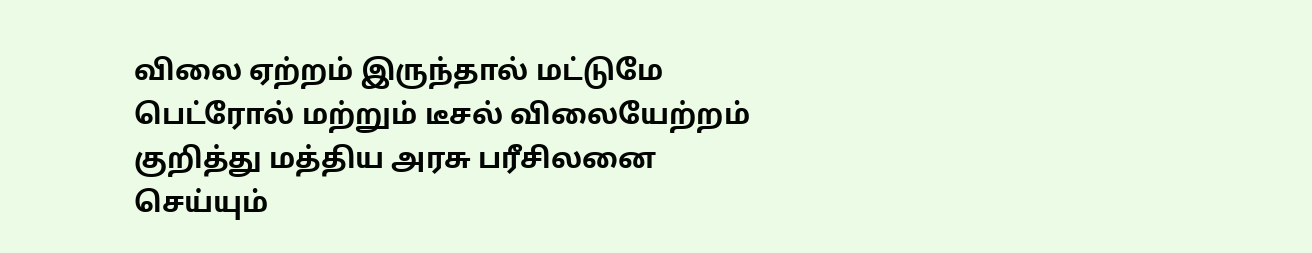விலை ஏற்றம் இருந்தால் மட்டுமே பெட்ரோல் மற்றும் டீசல் விலையேற்றம் குறித்து மத்திய அரசு பரீசிலனை செய்யும்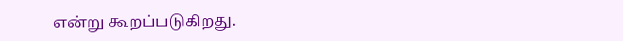என்று கூறப்படுகிறது.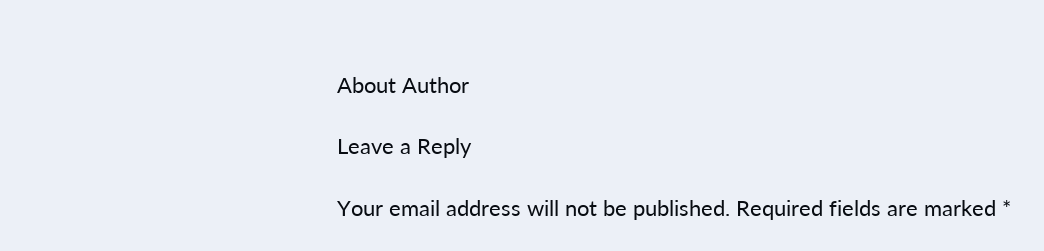About Author

Leave a Reply

Your email address will not be published. Required fields are marked *